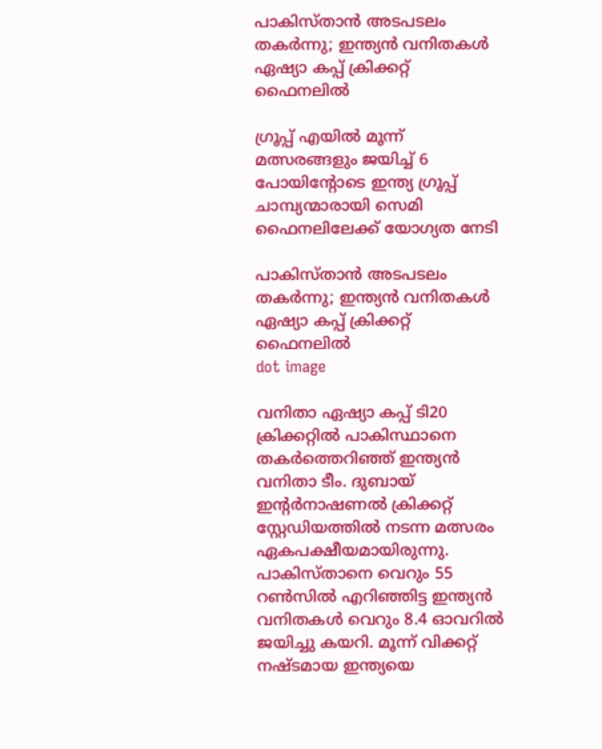പാകിസ്താന്‍ അടപടലം തകര്‍ന്നു; ഇന്ത്യന്‍ വനിതകള്‍ ഏഷ്യാ കപ്പ് ക്രിക്കറ്റ് ഫൈനലില്‍

ഗ്രൂപ്പ് എയില്‍ മൂന്ന് മത്സരങ്ങളും ജയിച്ച് 6 പോയിന്റോടെ ഇന്ത്യ ഗ്രൂപ്പ് ചാമ്പ്യന്മാരായി സെമി ഫൈനലിലേക്ക് യോഗ്യത നേടി

പാകിസ്താന്‍ അടപടലം തകര്‍ന്നു; ഇന്ത്യന്‍ വനിതകള്‍ ഏഷ്യാ കപ്പ് ക്രിക്കറ്റ് ഫൈനലില്‍
dot image

വനിതാ ഏഷ്യാ കപ്പ് ടി20 ക്രിക്കറ്റില്‍ പാകിസ്ഥാനെ തകര്‍ത്തെറിഞ്ഞ് ഇന്ത്യന്‍ വനിതാ ടീം. ദുബായ് ഇന്റര്‍നാഷണല്‍ ക്രിക്കറ്റ് സ്റ്റേഡിയത്തില്‍ നടന്ന മത്സരം ഏകപക്ഷീയമായിരുന്നു. പാകിസ്താനെ വെറും 55 റണ്‍സില്‍ എറിഞ്ഞിട്ട ഇന്ത്യന്‍ വനിതകള്‍ വെറും 8.4 ഓവറില്‍ ജയിച്ചു കയറി. മൂന്ന് വിക്കറ്റ് നഷ്ടമായ ഇന്ത്യയെ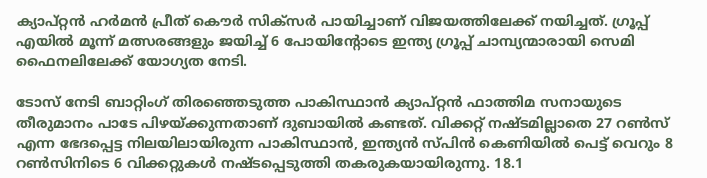ക്യാപ്റ്റന്‍ ഹര്‍മന്‍ പ്രീത് കൌര്‍ സിക്‌സര്‍ പായിച്ചാണ് വിജയത്തിലേക്ക് നയിച്ചത്. ഗ്രൂപ്പ് എയില്‍ മൂന്ന് മത്സരങ്ങളും ജയിച്ച് 6 പോയിന്റോടെ ഇന്ത്യ ഗ്രൂപ്പ് ചാമ്പ്യന്മാരായി സെമി ഫൈനലിലേക്ക് യോഗ്യത നേടി.

ടോസ് നേടി ബാറ്റിംഗ് തിരഞ്ഞെടുത്ത പാകിസ്ഥാന്‍ ക്യാപ്റ്റന്‍ ഫാത്തിമ സനായുടെ തീരുമാനം പാടേ പിഴയ്ക്കുന്നതാണ് ദുബായില്‍ കണ്ടത്. വിക്കറ്റ് നഷ്ടമില്ലാതെ 27 റണ്‍സ് എന്ന ഭേദപ്പെട്ട നിലയിലായിരുന്ന പാകിസ്ഥാന്‍, ഇന്ത്യന്‍ സ്പിന്‍ കെണിയില്‍ പെട്ട് വെറും 8 റണ്‍സിനിടെ 6 വിക്കറ്റുകള്‍ നഷ്ടപ്പെടുത്തി തകരുകയായിരുന്നു. 18.1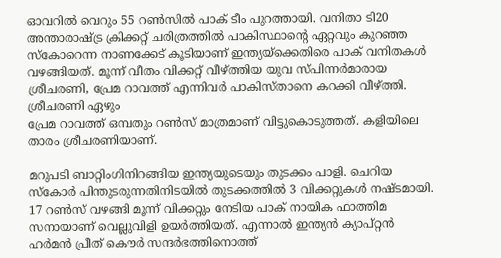ഓവറില്‍ വെറും 55 റണ്‍സില്‍ പാക് ടീം പുറത്തായി. വനിതാ ടി20 അന്താരാഷ്ട്ര ക്രിക്കറ്റ് ചരിത്രത്തില്‍ പാകിസ്ഥാന്റെ ഏറ്റവും കുറഞ്ഞ സ്‌കോറെന്ന നാണക്കേട് കൂടിയാണ് ഇന്ത്യയ്‌ക്കെതിരെ പാക് വനിതകള്‍ വഴങ്ങിയത്. മൂന്ന് വീതം വിക്കറ്റ് വീഴ്ത്തിയ യുവ സ്പിന്നര്‍മാരായ ശ്രീചരണി, പ്രേമ റാവത്ത് എന്നിവര്‍ പാകിസ്താനെ കറക്കി വീഴ്ത്തി. ശ്രീചരണി ഏഴും
പ്രേമ റാവത്ത് ഒമ്പതും റണ്‍സ് മാത്രമാണ് വിട്ടുകൊടുത്തത്. കളിയിലെ താരം ശ്രീചരണിയാണ്.

മറുപടി ബാറ്റിംഗിനിറങ്ങിയ ഇന്ത്യയുടെയും തുടക്കം പാളി. ചെറിയ സ്‌കോര്‍ പിന്തുടരുന്നതിനിടയില്‍ തുടക്കത്തില്‍ 3 വിക്കറ്റുകള്‍ നഷ്ടമായി. 17 റണ്‍സ് വഴങ്ങി മൂന്ന് വിക്കറ്റും നേടിയ പാക് നായിക ഫാത്തിമ സനായാണ് വെല്ലുവിളി ഉയര്‍ത്തിയത്. എന്നാല്‍ ഇന്ത്യന്‍ ക്യാപ്റ്റന്‍ ഹര്‍മന്‍ പ്രീത് കൌര്‍ സന്ദര്‍ഭത്തിനൊത്ത്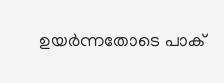ഉയര്‍ന്നതോടെ പാക്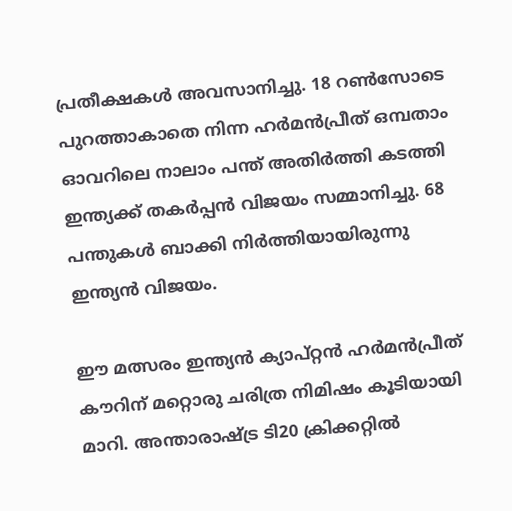പ്രതീക്ഷകള്‍ അവസാനിച്ചു. 18 റണ്‍സോടെ പുറത്താകാതെ നിന്ന ഹര്‍മന്‍പ്രീത് ഒമ്പതാം ഓവറിലെ നാലാം പന്ത് അതിര്‍ത്തി കടത്തി ഇന്ത്യക്ക് തകര്‍പ്പന്‍ വിജയം സമ്മാനിച്ചു. 68 പന്തുകള്‍ ബാക്കി നിര്‍ത്തിയായിരുന്നു ഇന്ത്യന്‍ വിജയം.

ഈ മത്സരം ഇന്ത്യന്‍ ക്യാപ്റ്റന്‍ ഹര്‍മന്‍പ്രീത് കൗറിന് മറ്റൊരു ചരിത്ര നിമിഷം കൂടിയായി മാറി. അന്താരാഷ്ട്ര ടി20 ക്രിക്കറ്റില്‍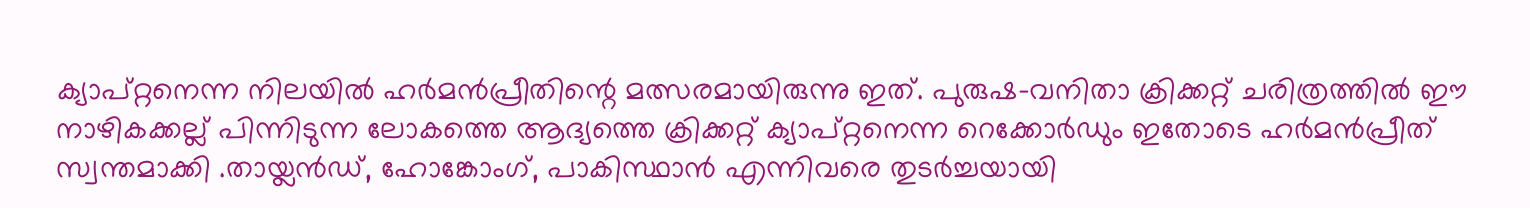ക്യാപ്റ്റനെന്ന നിലയില്‍ ഹര്‍മന്‍പ്രീതിന്റെ മത്സരമായിരുന്നു ഇത്. പുരുഷ-വനിതാ ക്രിക്കറ്റ് ചരിത്രത്തില്‍ ഈ നാഴികക്കല്ല് പിന്നിടുന്ന ലോകത്തെ ആദ്യത്തെ ക്രിക്കറ്റ് ക്യാപ്റ്റനെന്ന റെക്കോര്‍ഡും ഇതോടെ ഹര്‍മന്‍പ്രീത് സ്വന്തമാക്കി .തായ്ലന്‍ഡ്, ഹോങ്കോംഗ്, പാകിസ്ഥാന്‍ എന്നിവരെ തുടര്‍ച്ചയായി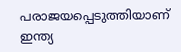പരാജയപ്പെടുത്തിയാണ് ഇന്ത്യ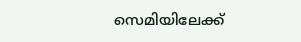സെമിയിലേക്ക്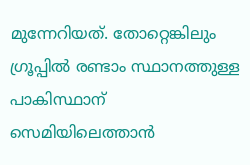മുന്നേറിയത്. തോറ്റെങ്കിലും ഗ്രൂപ്പില്‍ രണ്ടാം സ്ഥാനത്തുള്ള പാകിസ്ഥാന് സെമിയിലെത്താന്‍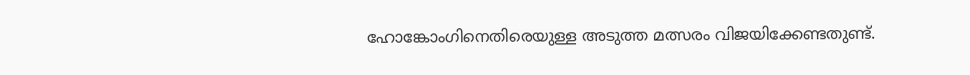ഹോങ്കോംഗിനെതിരെയുള്ള അടുത്ത മത്സരം വിജയിക്കേണ്ടതുണ്ട്.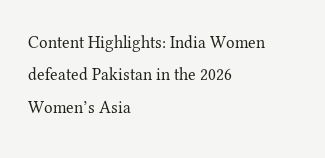Content Highlights: India Women defeated Pakistan in the 2026 Women’s Asia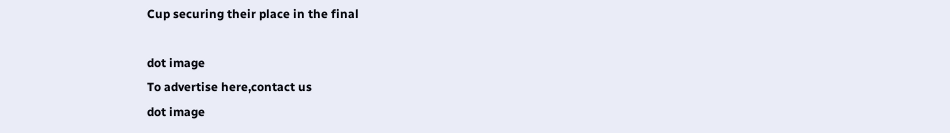Cup securing their place in the final

dot image
To advertise here,contact us
dot image